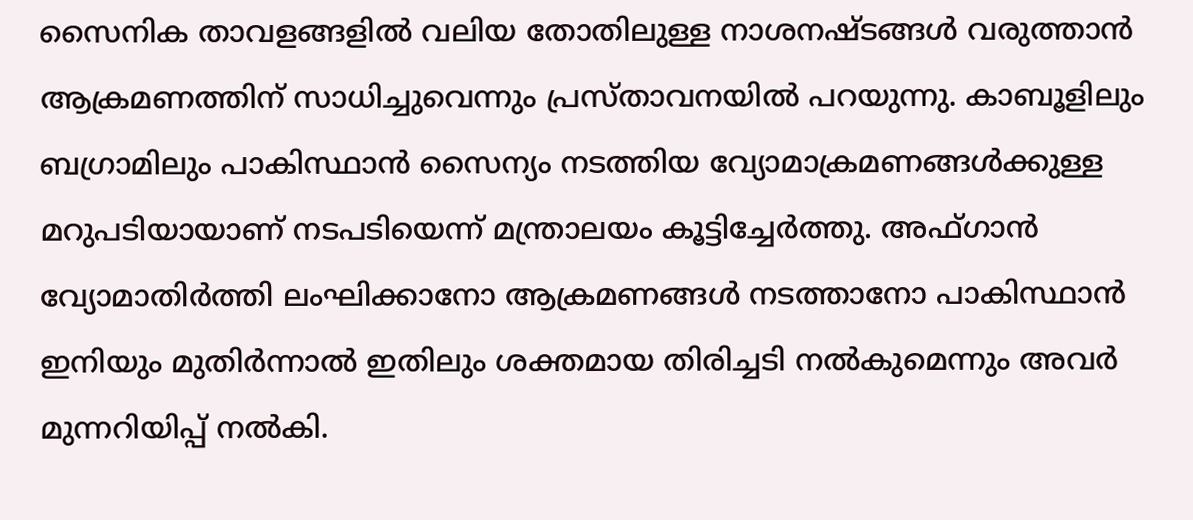സൈനിക താവളങ്ങളിൽ വലിയ തോതിലുള്ള നാശനഷ്ടങ്ങൾ വരുത്താൻ ആക്രമണത്തിന് സാധിച്ചുവെന്നും പ്രസ്താവനയിൽ പറയുന്നു. കാബൂളിലും ബഗ്രാമിലും പാകിസ്ഥാൻ സൈന്യം നടത്തിയ വ്യോമാക്രമണങ്ങൾക്കുള്ള മറുപടിയായാണ് നടപടിയെന്ന് മന്ത്രാലയം കൂട്ടിച്ചേർത്തു. അഫ്ഗാൻ വ്യോമാതിർത്തി ലംഘിക്കാനോ ആക്രമണങ്ങൾ നടത്താനോ പാകിസ്ഥാൻ ഇനിയും മുതിർന്നാൽ ഇതിലും ശക്തമായ തിരിച്ചടി നൽകുമെന്നും അവർ മുന്നറിയിപ്പ് നൽകി.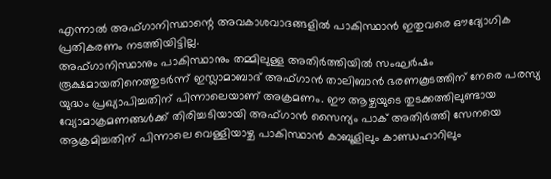എന്നാൽ അഫ്ഗാനിസ്ഥാന്റെ അവകാശവാദങ്ങളിൽ പാകിസ്ഥാൻ ഇതുവരെ ഔദ്യോഗിക പ്രതികരണം നടത്തിയിട്ടില്ല.
അഫ്ഗാനിസ്ഥാനും പാകിസ്ഥാനും തമ്മിലുള്ള അതിർത്തിയിൽ സംഘർഷം രൂക്ഷമായതിനെത്തുടർന്ന് ഇസ്ലാമാബാദ് അഫ്ഗാൻ താലിബാൻ ഭരണകൂടത്തിന് നേരെ പരസ്യ യുദ്ധം പ്രഖ്യാപിച്ചതിന് പിന്നാലെയാണ് അക്രമണം. ഈ ആഴ്ചയുടെ തുടക്കത്തിലുണ്ടായ വ്യോമാക്രമണങ്ങൾക്ക് തിരിച്ചടിയായി അഫ്ഗാൻ സൈന്യം പാക് അതിർത്തി സേനയെ ആക്രമിച്ചതിന് പിന്നാലെ വെള്ളിയാഴ്ച പാകിസ്ഥാൻ കാബൂളിലും കാണ്ഡഹാറിലും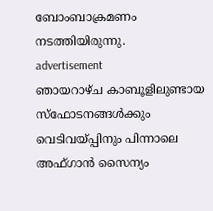ബോംബാക്രമണം നടത്തിയിരുന്നു.
advertisement
ഞായറാഴ്ച കാബൂളിലുണ്ടായ സ്ഫോടനങ്ങൾക്കും വെടിവയ്പ്പിനും പിന്നാലെ അഫ്ഗാൻ സൈന്യം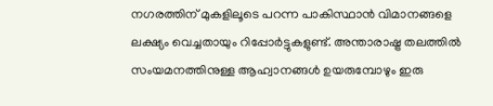നഗരത്തിന് മുകളിലൂടെ പറന്ന പാകിസ്ഥാൻ വിമാനങ്ങളെ ലക്ഷ്യം വെച്ചതായും റിപ്പോർട്ടുകളുണ്ട്. അന്താരാഷ്ട്ര തലത്തിൽ സംയമനത്തിനുള്ള ആഹ്വാനങ്ങൾ ഉയരുമ്പോഴും ഇരു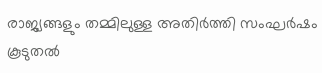രാജ്യങ്ങളും തമ്മിലുള്ള അതിർത്തി സംഘർഷം കൂടുതൽ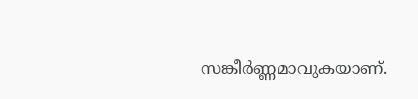സങ്കീർണ്ണമാവുകയാണ്.